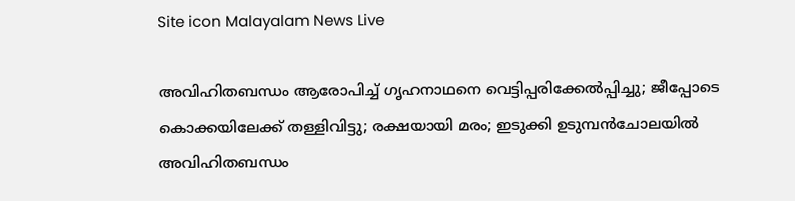Site icon Malayalam News Live

അവിഹിതബന്ധം ആരോപിച്ച്‌ ഗൃഹനാഥനെ വെട്ടിപ്പരിക്കേൽപ്പിച്ചു; ജീപ്പോടെ കൊക്കയിലേക്ക് തള്ളിവിട്ടു; രക്ഷയായി മരം; ഇടുക്കി ഉടുമ്പൻചോലയില്‍ അവിഹിതബന്ധം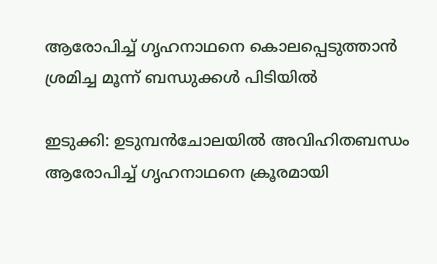ആരോപിച്ച്‌ ഗൃഹനാഥനെ കൊലപ്പെടുത്താൻ ശ്രമിച്ച മൂന്ന് ബന്ധുക്കള്‍ പിടിയില്‍

ഇടുക്കി: ഉടുമ്പൻചോലയില്‍ അവിഹിതബന്ധം ആരോപിച്ച്‌ ഗൃഹനാഥനെ ക്രൂരമായി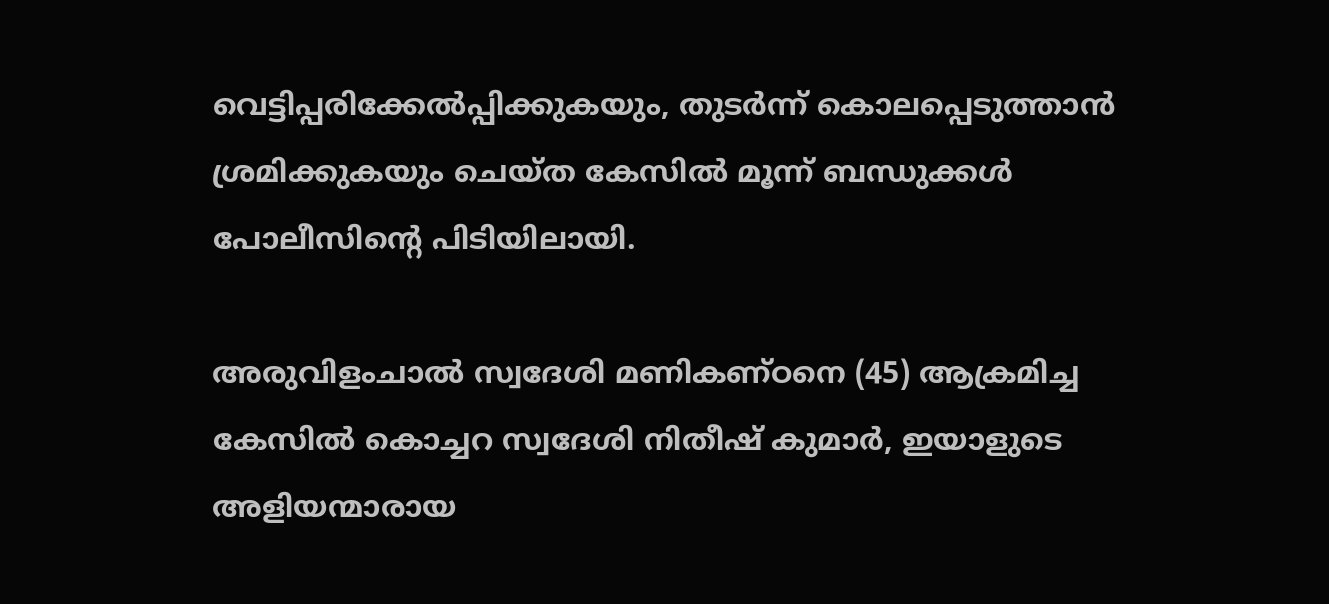വെട്ടിപ്പരിക്കേല്‍പ്പിക്കുകയും, തുടർന്ന് കൊലപ്പെടുത്താൻ ശ്രമിക്കുകയും ചെയ്ത കേസില്‍ മൂന്ന് ബന്ധുക്കള്‍ പോലീസിന്റെ പിടിയിലായി.

അരുവിളംചാല്‍ സ്വദേശി മണികണ്ഠനെ (45) ആക്രമിച്ച കേസില്‍ കൊച്ചറ സ്വദേശി നിതീഷ് കുമാർ, ഇയാളുടെ അളിയന്മാരായ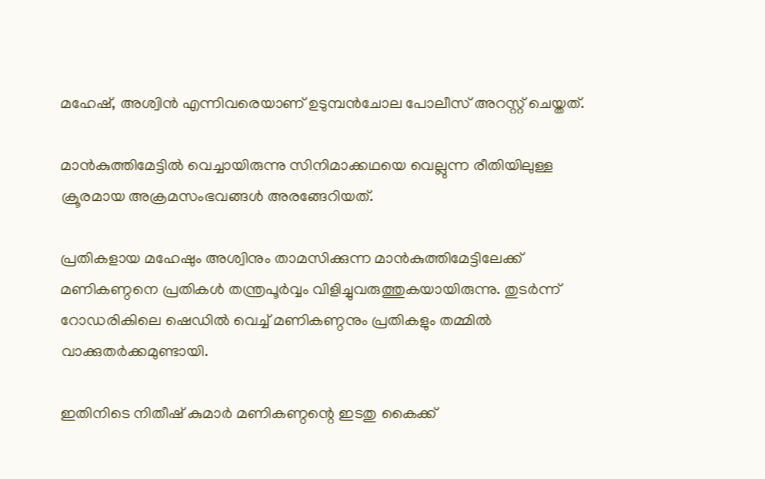മഹേഷ്, അശ്വിൻ എന്നിവരെയാണ് ഉടുമ്പൻചോല പോലീസ് അറസ്റ്റ് ചെയ്തത്.

മാൻകുത്തിമേട്ടില്‍ വെച്ചായിരുന്നു സിനിമാക്കഥയെ വെല്ലുന്ന രീതിയിലുള്ള ക്രൂരമായ അക്രമസംഭവങ്ങള്‍ അരങ്ങേറിയത്.

പ്രതികളായ മഹേഷും അശ്വിനും താമസിക്കുന്ന മാൻകുത്തിമേട്ടിലേക്ക് മണികണ്ഠനെ പ്രതികള്‍ തന്ത്രപൂർവ്വം വിളിച്ചുവരുത്തുകയായിരുന്നു. തുടർന്ന് റോഡരികിലെ ഷെഡില്‍ വെച്ച്‌ മണികണ്ഠനും പ്രതികളും തമ്മില്‍ വാക്കുതർക്കമുണ്ടായി.

ഇതിനിടെ നിതീഷ് കുമാർ മണികണ്ഠന്റെ ഇടതു കൈക്ക്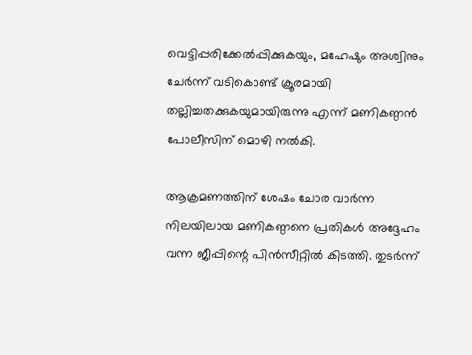വെട്ടിപ്പരിക്കേല്‍പ്പിക്കുകയും, മഹേഷും അശ്വിനും ചേർന്ന് വടികൊണ്ട് ക്രൂരമായി തല്ലിച്ചതക്കുകയുമായിരുന്നു എന്ന് മണികണ്ഠൻ പോലീസിന് മൊഴി നല്‍കി.

ആക്രമണത്തിന് ശേഷം ചോര വാർന്ന നിലയിലായ മണികണ്ഠനെ പ്രതികള്‍ അദ്ദേഹം വന്ന ജീപ്പിന്റെ പിൻസീറ്റില്‍ കിടത്തി. തുടർന്ന്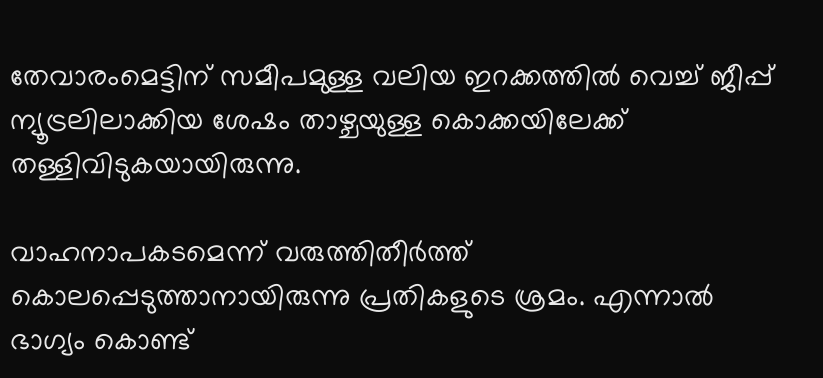തേവാരംമെട്ടിന് സമീപമുള്ള വലിയ ഇറക്കത്തില്‍ വെച്ച്‌ ജീപ്പ് ന്യൂട്രലിലാക്കിയ ശേഷം താഴ്ചയുള്ള കൊക്കയിലേക്ക് തള്ളിവിടുകയായിരുന്നു.

വാഹനാപകടമെന്ന് വരുത്തിതീർത്ത് കൊലപ്പെടുത്താനായിരുന്നു പ്രതികളുടെ ശ്രമം. എന്നാല്‍ ഭാഗ്യം കൊണ്ട്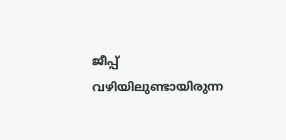ജീപ്പ് വഴിയിലുണ്ടായിരുന്ന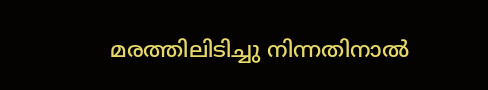മരത്തിലിടിച്ചു നിന്നതിനാല്‍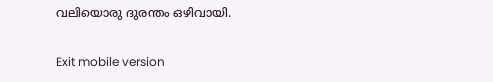വലിയൊരു ദുരന്തം ഒഴിവായി.

Exit mobile version